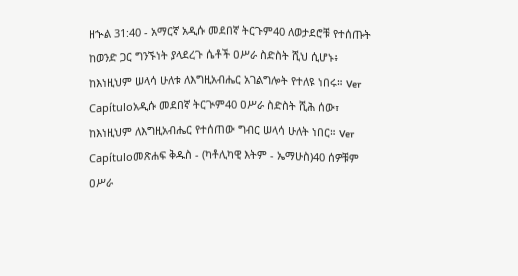ዘኍል 31:40 - አማርኛ አዲሱ መደበኛ ትርጉም40 ለወታደሮቹ የተሰጡት ከወንድ ጋር ግንኙነት ያላደረጉ ሴቶች ዐሥራ ስድስት ሺህ ሲሆኑ፥ ከእነዚህም ሠላሳ ሁለቱ ለእግዚአብሔር አገልግሎት የተለዩ ነበሩ። Ver Capítuloአዲሱ መደበኛ ትርጒም40 ዐሥራ ስድስት ሺሕ ሰው፣ ከእነዚህም ለእግዚአብሔር የተሰጠው ግብር ሠላሳ ሁለት ነበር። Ver Capítuloመጽሐፍ ቅዱስ - (ካቶሊካዊ እትም - ኤማሁስ)40 ሰዎቹም ዐሥራ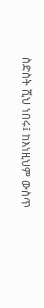ስድስት ሺህ ነበሩ፤ ከእነዚህም ውስጥ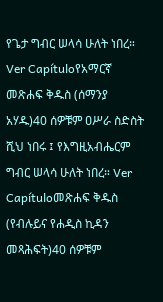የጌታ ግብር ሠላሳ ሁለት ነበረ። Ver Capítuloየአማርኛ መጽሐፍ ቅዱስ (ሰማንያ አሃዱ)40 ሰዎቹም ዐሥራ ስድስት ሺህ ነበሩ ፤ የእግዚአብሔርም ግብር ሠላሳ ሁለት ነበረ። Ver Capítuloመጽሐፍ ቅዱስ (የብሉይና የሐዲስ ኪዳን መጻሕፍት)40 ሰዎቹም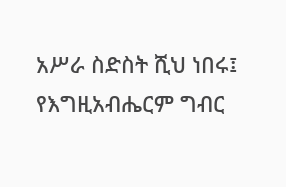አሥራ ስድስት ሺህ ነበሩ፤ የእግዚአብሔርም ግብር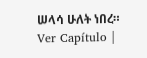ሠላሳ ሁለት ነበረ። Ver Capítulo |